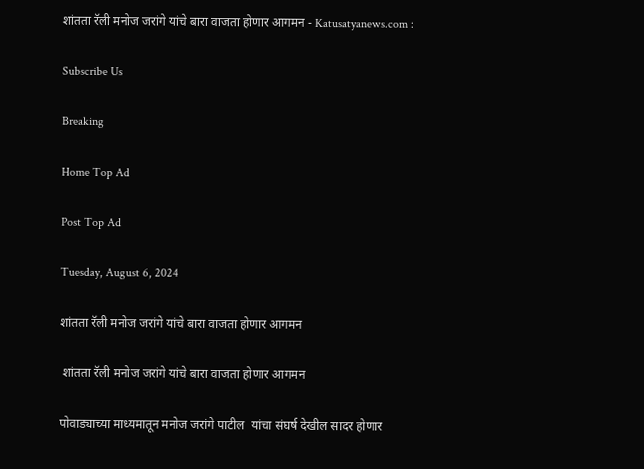शांतता रॅली मनोज जरांगे यांचे बारा वाजता होणार आगमन - Katusatyanews.com :

Subscribe Us

Breaking

Home Top Ad

Post Top Ad

Tuesday, August 6, 2024

शांतता रॅली मनोज जरांगे यांचे बारा वाजता होणार आगमन

 शांतता रॅली मनोज जरांगे यांचे बारा वाजता होणार आगमन

पोवाड्याच्या माध्यमातून मनोज जरांगे पाटील  यांचा संघर्ष देखील सादर होणार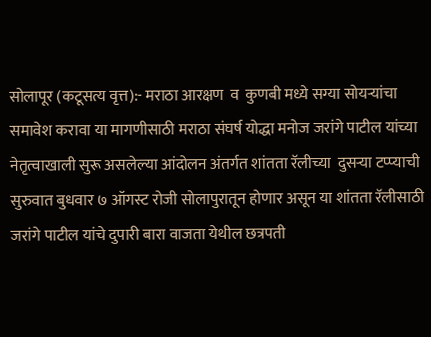सोलापूर (कटूसत्य वृत्त):- मराठा आरक्षण  व  कुणबी मध्ये सग्या सोयऱ्यांचा  समावेश करावा या मागणीसाठी मराठा संघर्ष योद्धा मनोज जरांगे पाटील यांच्या नेतृत्वाखाली सुरू असलेल्या आंदोलन अंतर्गत शांतता रॅलीच्या  दुसऱ्या टप्प्याची सुरुवात बुधवार ७ ऑगस्ट रोजी सोलापुरातून होणार असून या शांतता रॅलीसाठी जरांगे पाटील यांचे दुपारी बारा वाजता येथील छत्रपती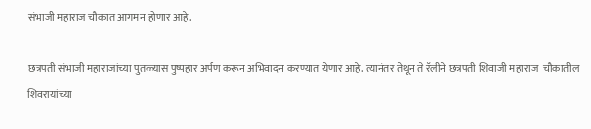संभाजी महाराज चौकात आगमन होणार आहे.

छत्रपती संभाजी महाराजांच्या पुतळ्यास पुष्पहार अर्पण करून अभिवादन करण्यात येणार आहे. त्यानंतर तेथून ते रॅलीने छत्रपती शिवाजी महाराज  चौकातील शिवरायांच्या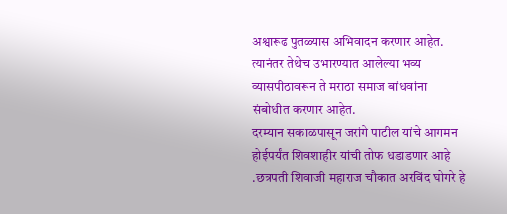अश्वारूढ पुतळ्यास अभिवादन करणार आहेत. त्यानंतर तेथेच उभारण्यात आलेल्या भव्य व्यासपीठावरून ते मराठा समाज बांधवांना  संबोधीत करणार आहेत.
दरम्यान सकाळपासून जरांगे पाटील यांचे आगमन होईपर्यंत शिवशाहीर यांची तोफ धडाडणार आहे .छत्रपती शिवाजी महाराज चौकात अरविंद घोगरे हे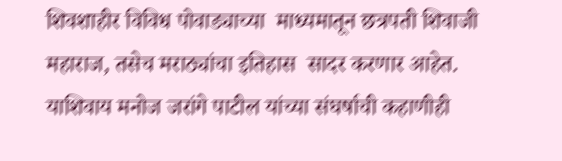शिवशाहीर विविध पोवाड्याच्या  माध्यमातून छत्रपती शिवाजी महाराज, तसेच मराठ्यांचा इतिहास  सादर करणार आहेत. याशिवाय मनोज जरांगे पाटील यांच्या संघर्षाची कहाणीही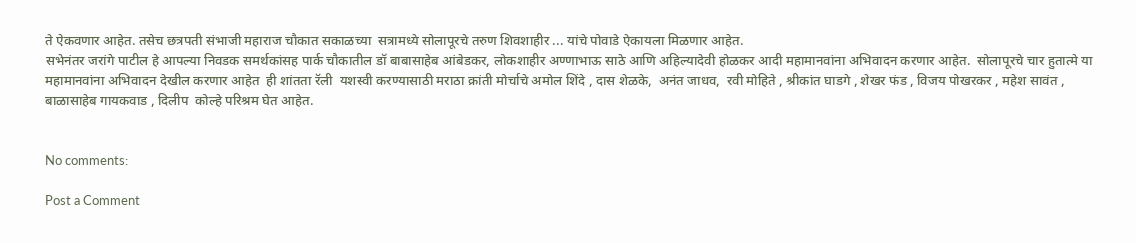ते ऐकवणार आहेत. तसेच छत्रपती संभाजी महाराज चौकात सकाळच्या  सत्रामध्ये सोलापूरचे तरुण शिवशाहीर ... यांचे पोवाडे ऐकायला मिळणार आहेत.
सभेनंतर जरांगे पाटील हे आपल्या निवडक समर्थकांसह पार्क चौकातील डॉ बाबासाहेब आंबेडकर, लोकशाहीर अण्णाभाऊ साठे आणि अहिल्यादेवी होळकर आदी महामानवांना अभिवादन करणार आहेत.  सोलापूरचे चार हुतात्मे या महामानवांना अभिवादन देखील करणार आहेत  ही शांतता रॅली  यशस्वी करण्यासाठी मराठा क्रांती मोर्चाचे अमोल शिंदे , दास शेळके,  अनंत जाधव,  रवी मोहिते , श्रीकांत घाडगे , शेखर फंड , विजय पोखरकर , महेश सावंत , बाळासाहेब गायकवाड , दिलीप  कोल्हे परिश्रम घेत आहेत.


No comments:

Post a Comment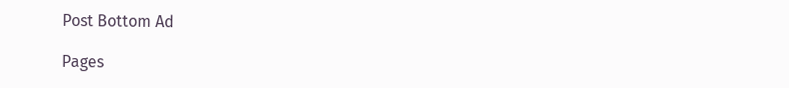Post Bottom Ad

Pages